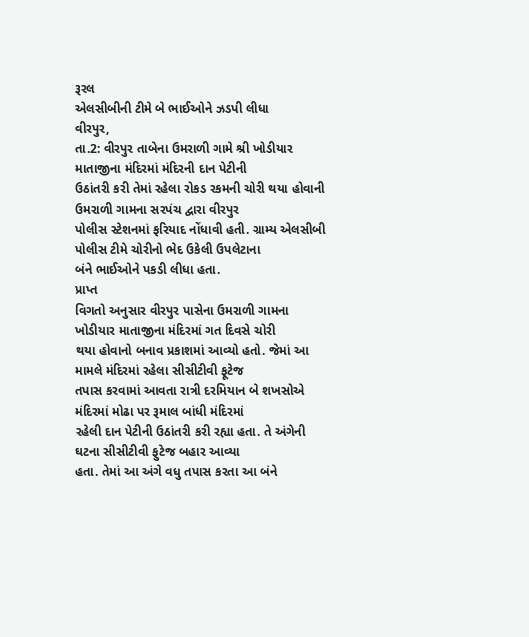રૂરલ
એલસીબીની ટીમે બે ભાઈઓને ઝડપી લીધા
વીરપુર,
તા.2: વીરપુર તાબેના ઉમરાળી ગામે શ્રી ખોડીયાર માતાજીના મંદિરમાં મંદિરની દાન પેટીની
ઉઠાંતરી કરી તેમાં રહેલા રોકડ રકમની ચોરી થયા હોવાની ઉમરાળી ગામના સરપંચ દ્વારા વીરપુર
પોલીસ સ્ટેશનમાં ફરિયાદ નોંધાવી હતી. ગ્રામ્ય એલસીબી પોલીસ ટીમે ચોરીનો ભેદ ઉકેલી ઉપલેટાના
બંને ભાઈઓને પકડી લીધા હતા.
પ્રાપ્ત
વિગતો અનુસાર વીરપુર પાસેના ઉમરાળી ગામના ખોડીયાર માતાજીના મંદિરમાં ગત દિવસે ચોરી
થયા હોવાનો બનાવ પ્રકાશમાં આવ્યો હતો. જેમાં આ મામલે મંદિરમાં રહેલા સીસીટીવી ફૂટેજ
તપાસ કરવામાં આવતા રાત્રી દરમિયાન બે શખસોએ મંદિરમાં મોઢા પર રૂમાલ બાંધી મંદિરમાં
રહેલી દાન પેટીની ઉઠાંતરી કરી રહ્યા હતા. તે અંગેની ઘટના સીસીટીવી ફુટેજ બહાર આવ્યા
હતા. તેમાં આ અંગે વધુ તપાસ કરતા આ બંને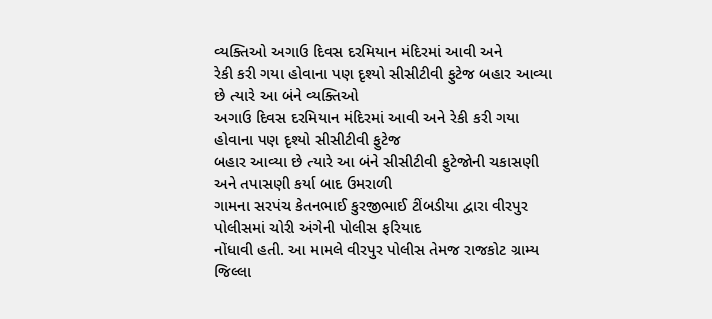વ્યક્તિઓ અગાઉ દિવસ દરમિયાન મંદિરમાં આવી અને
રેકી કરી ગયા હોવાના પણ દૃશ્યો સીસીટીવી ફુટેજ બહાર આવ્યા છે ત્યારે આ બંને વ્યક્તિઓ
અગાઉ દિવસ દરમિયાન મંદિરમાં આવી અને રેકી કરી ગયા હોવાના પણ દૃશ્યો સીસીટીવી ફુટેજ
બહાર આવ્યા છે ત્યારે આ બંને સીસીટીવી ફુટેજોની ચકાસણી અને તપાસણી કર્યા બાદ ઉમરાળી
ગામના સરપંચ કેતનભાઈ કુરજીભાઈ ટીંબડીયા દ્વારા વીરપુર પોલીસમાં ચોરી અંગેની પોલીસ ફરિયાદ
નોંધાવી હતી. આ મામલે વીરપુર પોલીસ તેમજ રાજકોટ ગ્રામ્ય જિલ્લા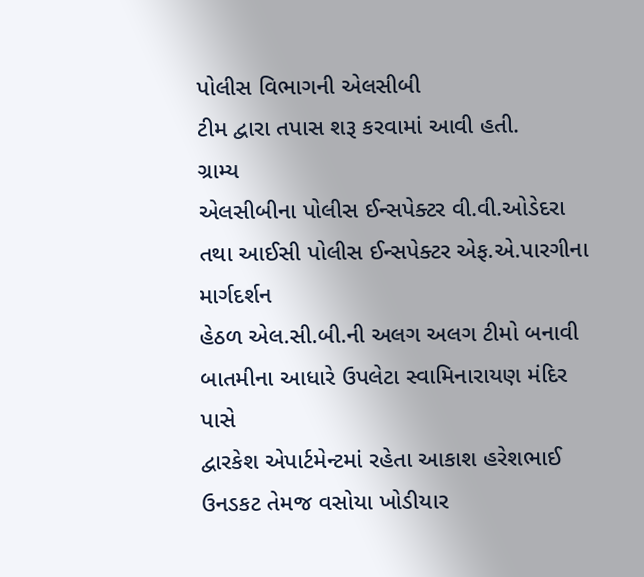પોલીસ વિભાગની એલસીબી
ટીમ દ્વારા તપાસ શરૂ કરવામાં આવી હતી.
ગ્રામ્ય
એલસીબીના પોલીસ ઈન્સપેક્ટર વી.વી.ઓડેદરા તથા આઈસી પોલીસ ઈન્સપેક્ટર એફ.એ.પારગીના માર્ગદર્શન
હેઠળ એલ.સી.બી.ની અલગ અલગ ટીમો બનાવી બાતમીના આધારે ઉપલેટા સ્વામિનારાયણ મંદિર પાસે
દ્વારકેશ એપાર્ટમેન્ટમાં રહેતા આકાશ હરેશભાઈ ઉનડકટ તેમજ વસોયા ખોડીયાર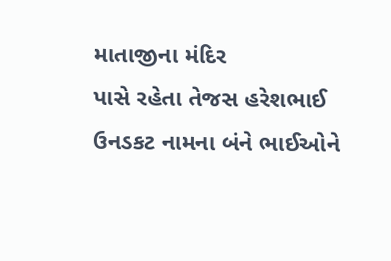માતાજીના મંદિર
પાસે રહેતા તેજસ હરેશભાઈ ઉનડકટ નામના બંને ભાઈઓને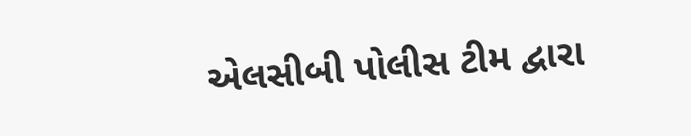એલસીબી પોલીસ ટીમ દ્વારા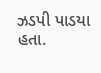ઝડપી પાડયા
હતા.